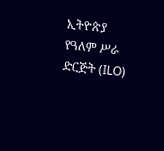ኢትዮጵያ የዓለም ሥራ ድርጅት (ILO)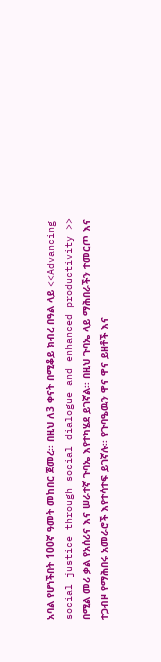አባል የሆነችበት 100ኛ ዓመት መከበር ጀመረ፡፡ በዚህ ለ3 ቀናት በሚቆይ ክብረ በዓል ላይ <<Advancing social justice through social dialogue and enhanced productivity >> በሚል መሪ ቃል የአሰሪና እና ሠራተኛ ጉባኤ እየተካሄደ ይገኛል፡፡ በዚህ ጉባኤ ላይ ማሕበራችን ተመርጦ እና ተጋብዞ የማሕበሩ አመራሮች እየተሳተፍ ይገኛሉ፡፡ የጉባዔዉን ዋና ዋና ይዘቶች እና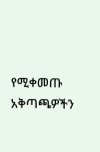የሚቀመጡ አቅጣጫዎችን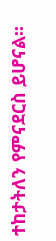ተከታትለን የምናደርስ ይሆናል፡፡